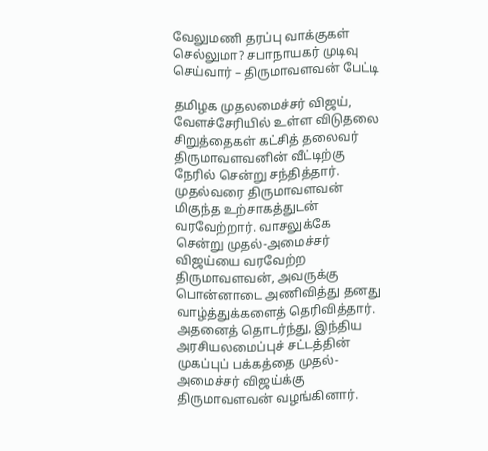வேலுமணி தரப்பு வாக்குகள் செல்லுமா? சபாநாயகர் முடிவு செய்வார் – திருமாவளவன் பேட்டி

தமிழக முதலமைச்சர் விஜய், வேளச்சேரியில் உள்ள விடுதலை சிறுத்தைகள் கட்சித் தலைவர் திருமாவளவனின் வீட்டிற்கு நேரில் சென்று சந்தித்தார். முதல்வரை திருமாவளவன் மிகுந்த உற்சாகத்துடன் வரவேற்றார். வாசலுக்கே சென்று முதல்-அமைச்சர் விஜய்யை வரவேற்ற திருமாவளவன், அவருக்கு பொன்னாடை அணிவித்து தனது வாழ்த்துக்களைத் தெரிவித்தார். அதனைத் தொடர்ந்து, இந்திய அரசியலமைப்புச் சட்டத்தின் முகப்புப் பக்கத்தை முதல்-அமைச்சர் விஜய்க்கு திருமாவளவன் வழங்கினார்.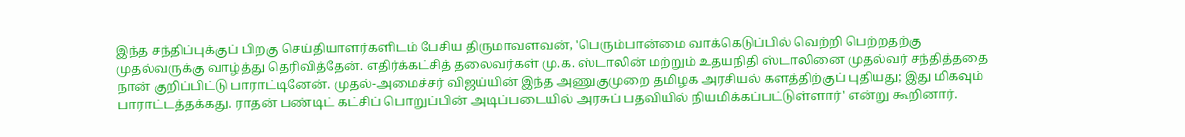இந்த சந்திப்புக்குப் பிறகு செய்தியாளர்களிடம் பேசிய திருமாவளவன், 'பெரும்பான்மை வாக்கெடுப்பில் வெற்றி பெற்றதற்கு முதல்வருக்கு வாழ்த்து தெரிவித்தேன். எதிர்க்கட்சித் தலைவர்கள் மு.க. ஸ்டாலின் மற்றும் உதயநிதி ஸ்டாலினை முதல்வர் சந்தித்ததை நான் குறிப்பிட்டு பாராட்டினேன். முதல்-அமைச்சர் விஜய்யின் இந்த அணுகுமுறை தமிழக அரசியல் களத்திற்குப் புதியது; இது மிகவும் பாராட்டத்தக்கது. ராதன் பண்டிட் கட்சிப் பொறுப்பின் அடிப்படையில் அரசுப் பதவியில் நியமிக்கப்பட்டுள்ளார்' என்று கூறினார்.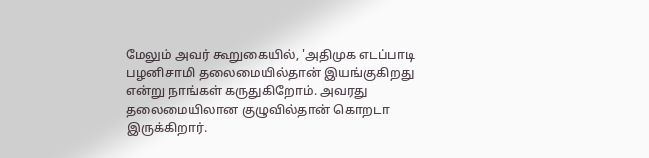மேலும் அவர் கூறுகையில், 'அதிமுக எடப்பாடி பழனிசாமி தலைமையில்தான் இயங்குகிறது என்று நாங்கள் கருதுகிறோம். அவரது தலைமையிலான குழுவில்தான் கொறடா இருக்கிறார்.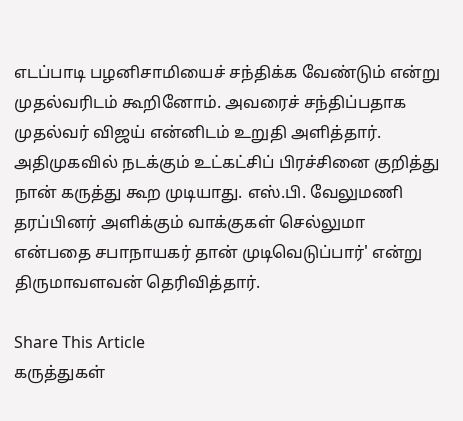எடப்பாடி பழனிசாமியைச் சந்திக்க வேண்டும் என்று முதல்வரிடம் கூறினோம். அவரைச் சந்திப்பதாக முதல்வர் விஜய் என்னிடம் உறுதி அளித்தார். அதிமுகவில் நடக்கும் உட்கட்சிப் பிரச்சினை குறித்து நான் கருத்து கூற முடியாது. எஸ்.பி. வேலுமணி தரப்பினர் அளிக்கும் வாக்குகள் செல்லுமா என்பதை சபாநாயகர் தான் முடிவெடுப்பார்' என்று திருமாவளவன் தெரிவித்தார்.

Share This Article
கருத்துகள்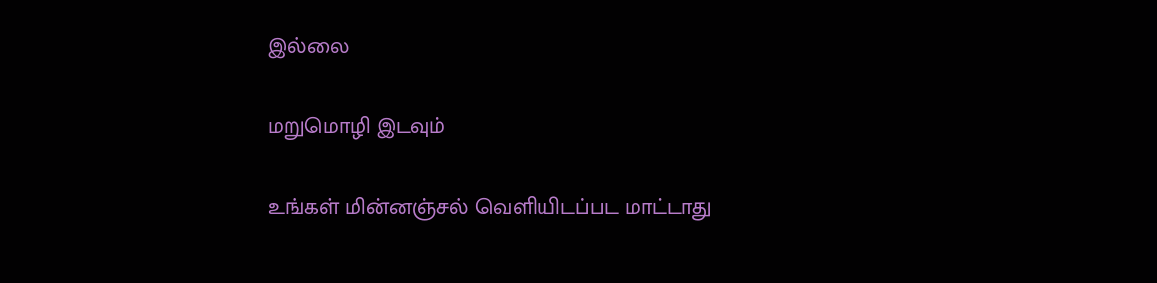இல்லை

மறுமொழி இடவும்

உங்கள் மின்னஞ்சல் வெளியிடப்பட மாட்டாது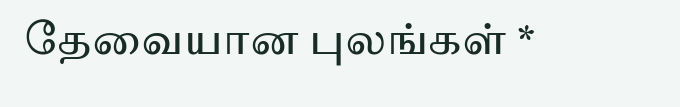தேவையான புலங்கள் *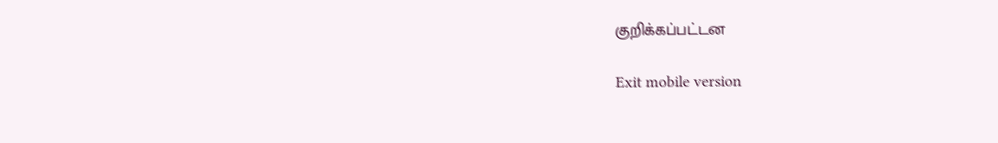குறிக்கப்பட்டன

Exit mobile version